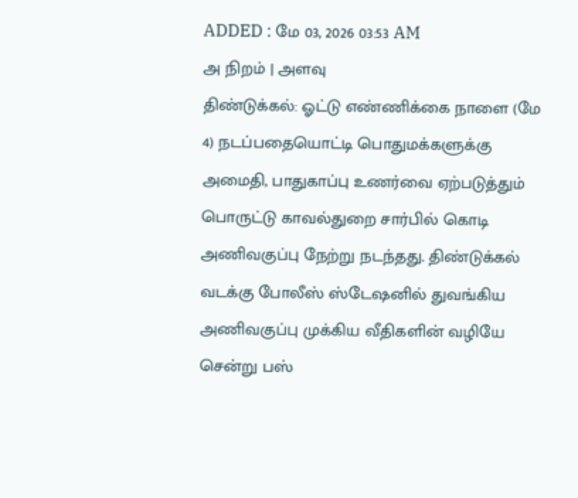ADDED : மே 03, 2026 03:53 AM
அ நிறம் | அளவு
திண்டுக்கல்: ஓட்டு எண்ணிக்கை நாளை (மே 4) நடப்பதையொட்டி பொதுமக்களுக்கு அமைதி, பாதுகாப்பு உணர்வை ஏற்படுத்தும் பொருட்டு காவல்துறை சார்பில் கொடி அணிவகுப்பு நேற்று நடந்தது. திண்டுக்கல் வடக்கு போலீஸ் ஸ்டேஷனில் துவங்கிய அணிவகுப்பு முக்கிய வீதிகளின் வழியே சென்று பஸ்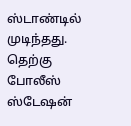ஸ்டாண்டில் முடிந்தது.
தெற்கு போலீஸ் ஸ்டேஷன்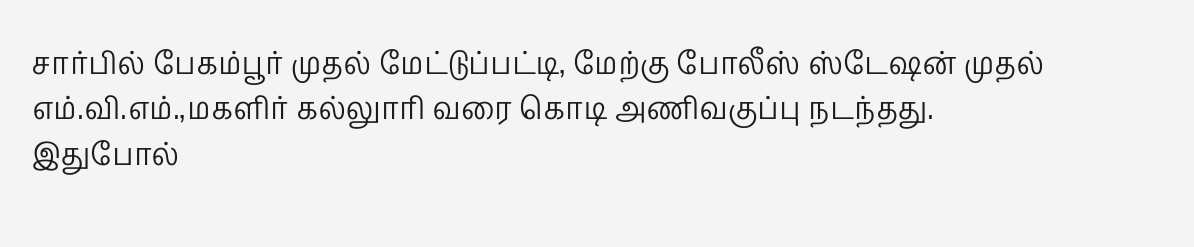சார்பில் பேகம்பூர் முதல் மேட்டுப்பட்டி, மேற்கு போலீஸ் ஸ்டேஷன் முதல் எம்.வி.எம்.,மகளிர் கல்லுாரி வரை கொடி அணிவகுப்பு நடந்தது.
இதுபோல்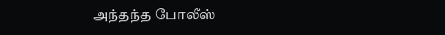அந்தந்த போலீஸ்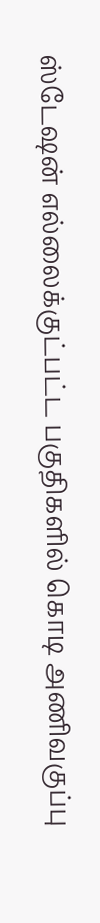ஸ்டேஷன் எல்லைக்குட்பட்ட பகுதிகளில் கொடி அணிவகுப்பு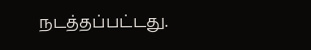நடத்தப்பட்டது.